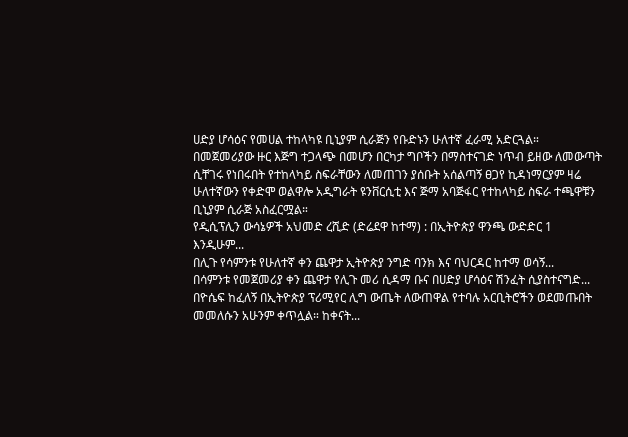ሀድያ ሆሳዕና የመሀል ተከላካዩ ቢኒያም ሲራጅን የቡድኑን ሁለተኛ ፈራሚ አድርጓል።
በመጀመሪያው ዙር እጅግ ተጋላጭ በመሆን በርካታ ግቦችን በማስተናገድ ነጥብ ይዘው ለመውጣት ሲቸገሩ የነበሩበት የተከላካይ ስፍራቸውን ለመጠገን ያሰቡት አሰልጣኝ ፀጋየ ኪዳነማርያም ዛሬ ሁለተኛውን የቀድሞ ወልዋሎ አዲግራት ዩንቨርሲቲ እና ጅማ አባጅፋር የተከላካይ ስፍራ ተጫዋቹን ቢኒያም ሲራጅ አስፈርሟል።
የዲሲፕሊን ውሳኔዎች አህመድ ረሺድ (ድሬደዋ ከተማ) : በኢትዮጵያ ዋንጫ ውድድር 1 እንዲሁም...
በሊጉ የሳምንቱ የሁለተኛ ቀን ጨዋታ ኢትዮጵያ ንግድ ባንክ እና ባህርዳር ከተማ ወሳኝ...
በሳምንቱ የመጀመሪያ ቀን ጨዋታ የሊጉ መሪ ሲዳማ ቡና በሀድያ ሆሳዕና ሽንፈት ሲያስተናግድ...
በዮሴፍ ከፈለኝ በኢትዮጵያ ፕሪሚየር ሊግ ውጤት ለውጠዋል የተባሉ አርቢትሮችን ወደመጡበት መመለሱን አሁንም ቀጥሏል። ከቀናት...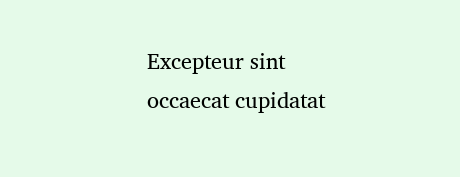Excepteur sint occaecat cupidatat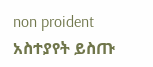non proident
አስተያየት ይስጡ